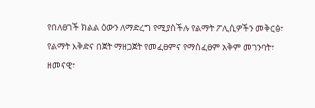የበለፀገች ክልል ዕውን ለማድረግ የሚያስችሉ የልማት ፖሊሲዎችን መቅርፅ፣
የልማት እቅድና በጀት ማዘጋጀት የመፈፀምና የማስፈፀም አቅም መገንባት፣ ዘመናዊ፣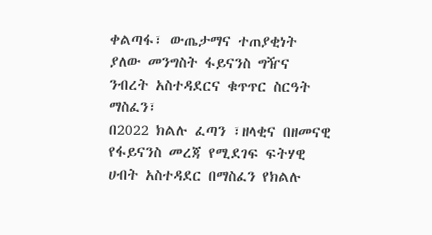ቀልጣፋ፣ ውጤታማና ተጠያቂነት ያለው መንግስት ፋይናንስ ግዥና ንብረት አስተዳደርና ቁጥጥር ስርዓት ማስፈን፣
በ2022 ክልሉ ፈጣን ፣ዘላቂና በዘመናዊ የፋይናንስ መረጃ የሚደገፍ ፍትሃዊ ሀብት አስተዳደር በማስፈን የክልሉ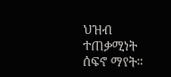ህዝብ ተጠቃሚነት ሰፍኖ ማየት፡፡